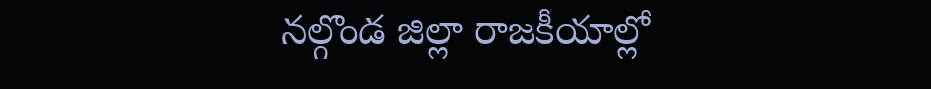నల్గొండ జిల్లా రాజకీయాల్లో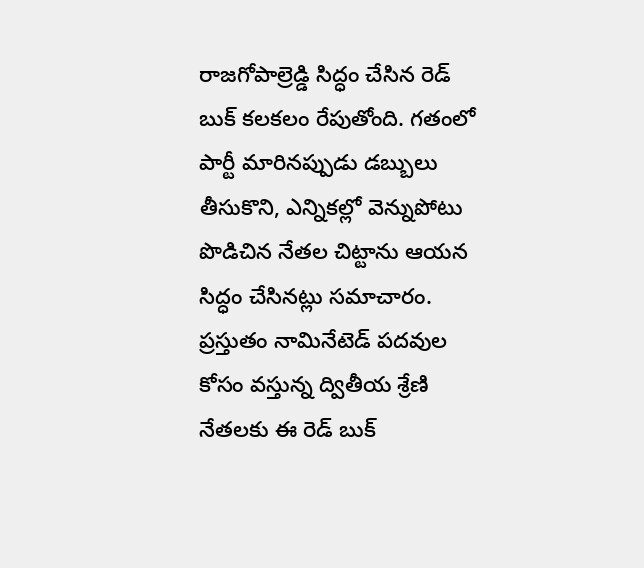రాజగోపాల్రెడ్డి సిద్ధం చేసిన రెడ్ బుక్ కలకలం రేపుతోంది. గతంలో పార్టీ మారినప్పుడు డబ్బులు తీసుకొని, ఎన్నికల్లో వెన్నుపోటు పొడిచిన నేతల చిట్టాను ఆయన సిద్ధం చేసినట్లు సమాచారం. ప్రస్తుతం నామినేటెడ్ పదవుల కోసం వస్తున్న ద్వితీయ శ్రేణి నేతలకు ఈ రెడ్ బుక్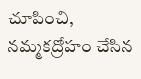చూపించి, నమ్మకద్రోహం చేసిన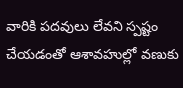వారికి పదవులు లేవని స్పష్టం చేయడంతో ఆశావహుల్లో వణుకు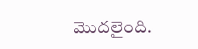మొదలైంది.